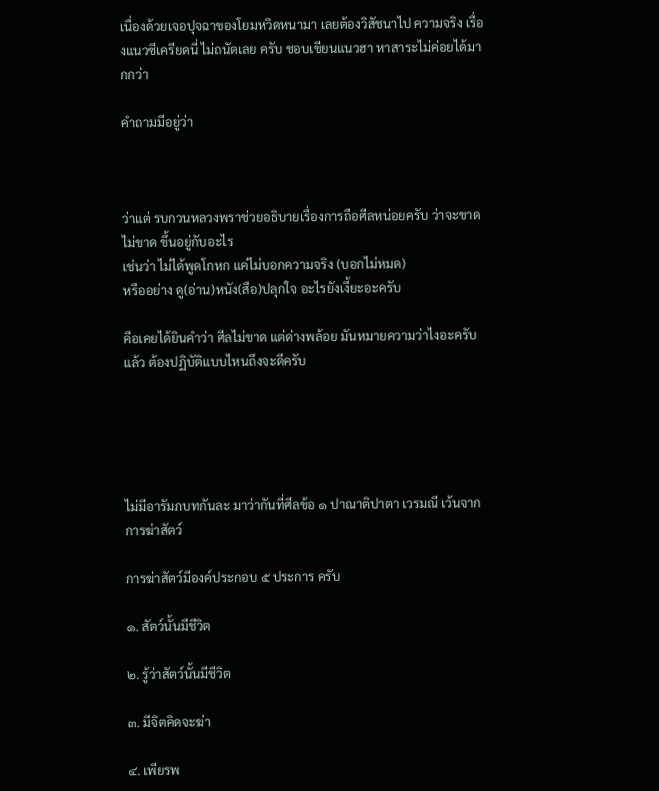เนื่องด้วยเจอปุจฉาของโยมหวิดหนามา เลยต้องวิสัชนาไป ความจริง เรื่องแนวซีเครียดนี่ ไม่ถนัดเลย ครับ ชอบเขียนแนวฮา หาสาระไม่ค่อยได้มากกว่า

คำถามมีอยู่ว่า



ว่าแต่ รบกวนหลวงพราช่วยอธิบายเรื่องการถือศีลหน่อยครับ ว่าจะขาด ไม่ขาด ขึ้นอยู่กับอะไร
เช่นว่า ไม่ได้พูดโกหก แค่ไม่บอกความจริง (บอกไม่หมด)
หรืออย่าง ดู(อ่าน)หนัง(สือ)ปลุกใจ อะไรยังเงี้ยะอะครับ

คือเคยได้ยินคำว่า ศีลไม่ขาด แต่ด่างพล้อย มันหมายความว่าไงอะครับ แล้ว ต้องปฏิบัติแบบไหนถึงจะดีครับ





ไม่มีอารัมภบทกันละ มาว่ากันที่ศีลข้อ ๑ ปาณาติปาตา เวรมณี เว้นจากการฆ่าสัตว์

การฆ่าสัตว์มีองค์ประกอบ ๕ ประการ ครับ

๑. สัตว์นั้นมีชีวิต

๒. รู้ว่าสัตว์นั้นมีชีวิต

๓. มีจิตคิดจะฆ่า

๔. เพียรพ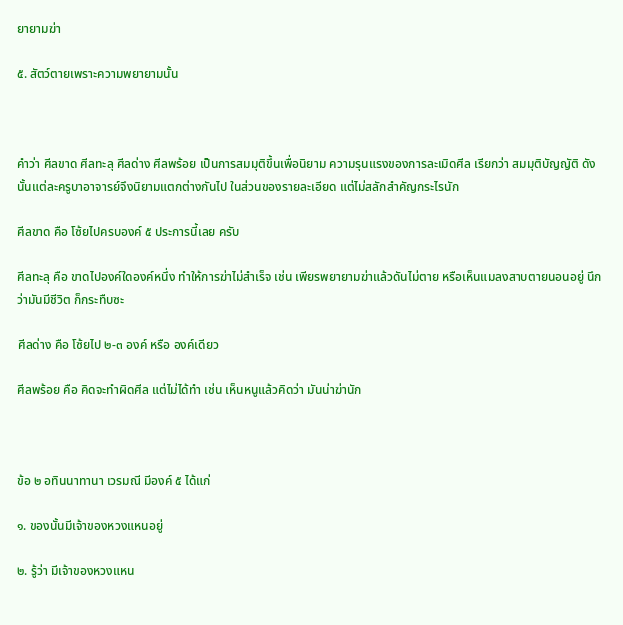ยายามฆ่า

๕. สัตว์ตายเพราะความพยายามนั้น



คำว่า ศีลขาด ศีลทะลุ ศีลด่าง ศีลพร้อย เป็นการสมมุติขึ้นเพื่อนิยาม ความรุนแรงของการละเมิดศีล เรียกว่า สมมุติบัญญัติ ดังนั้นแต่ละครูบาอาจารย์จึงนิยามแตกต่างกันไป ในส่วนของรายละเอียด แต่ไม่สลักสำคัญกระไรนัก

ศีลขาด คือ โซ้ยไปครบองค์ ๕ ประการนี้เลย ครับ

ศีลทะลุ คือ ขาดไปองค์ใดองค์หนึ่ง ทำให้การฆ่าไม่สำเร็จ เช่น เพียรพยายามฆ่าแล้วดันไม่ตาย หรือเห็นแมลงสาบตายนอนอยู่ นึกว่ามันมีชีวิต ก็กระทืบซะ

ศีลด่าง คือ โซ้ยไป ๒-๓ องค์ หรือ องค์เดียว

ศีลพร้อย คือ คิดจะทำผิดศีล แต่ไม่ได้ทำ เช่น เห็นหนูแล้วคิดว่า มันน่าฆ่านัก



ข้อ ๒ อทินนาทานา เวรมณี มีองค์ ๕ ได้แก่

๑. ของนั้นมีเจ้าของหวงแหนอยู่

๒. รู้ว่า มีเจ้าของหวงแหน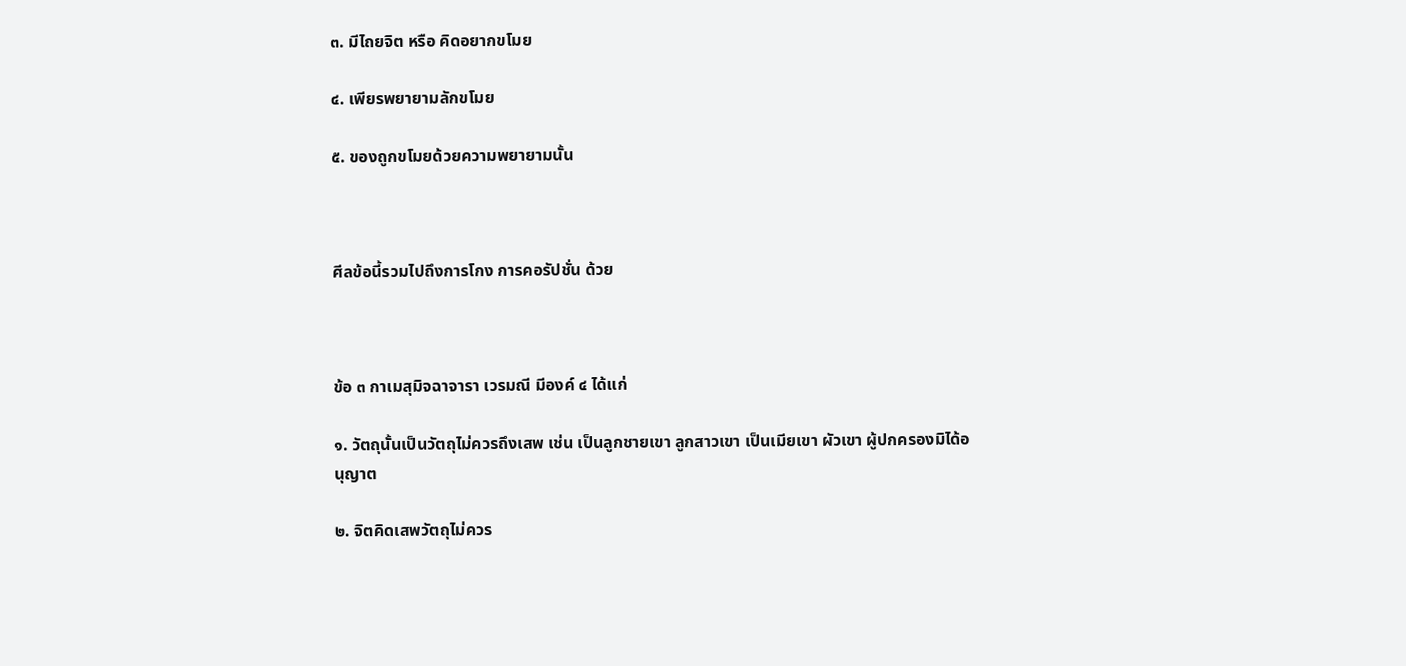๓. มีไถยจิต หรือ คิดอยากขโมย

๔. เพียรพยายามลักขโมย

๕. ของถูกขโมยด้วยความพยายามนั้น



ศีลข้อนี้รวมไปถึงการโกง การคอรัปชั่น ด้วย



ข้อ ๓ กาเมสุมิจฉาจารา เวรมณี มีองค์ ๔ ได้แก่

๑. วัตถุนั้นเป็นวัตถุไม่ควรถึงเสพ เช่น เป็นลูกชายเขา ลูกสาวเขา เป็นเมียเขา ผัวเขา ผู้ปกครองมิได้อนุญาต

๒. จิตคิดเสพวัตถุไม่ควร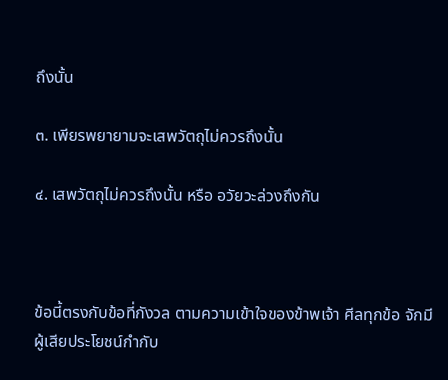ถึงนั้น

๓. เพียรพยายามจะเสพวัตถุไม่ควรถึงนั้น

๔. เสพวัตถุไม่ควรถึงนั้น หรือ อวัยวะล่วงถึงกัน



ข้อนี้ตรงกับข้อที่กังวล ตามความเข้าใจของข้าพเจ้า ศีลทุกข้อ จักมีผู้เสียประโยชน์กำกับ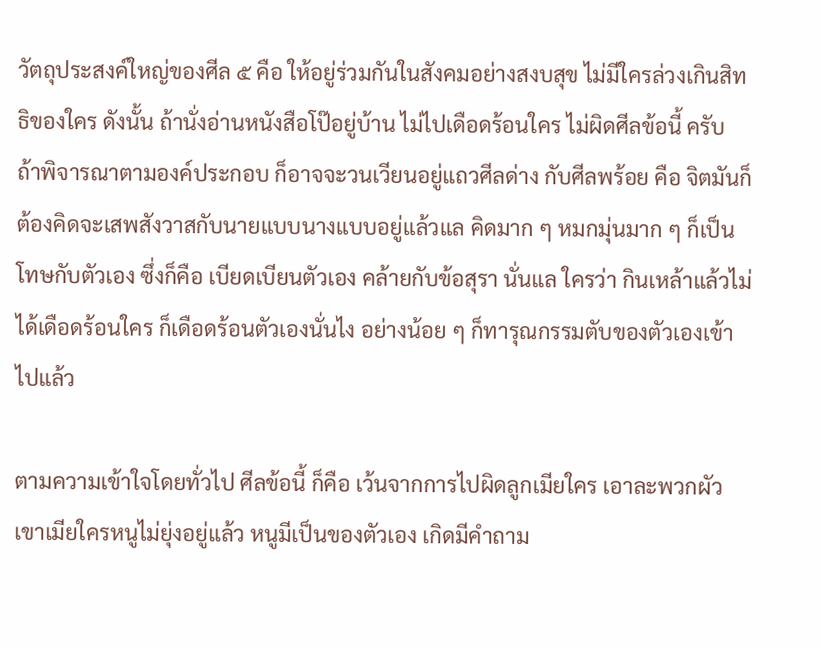วัตถุประสงค์ใหญ่ของศีล ๕ คือ ให้อยู่ร่วมกันในสังคมอย่างสงบสุข ไม่มีใครล่วงเกินสิทธิของใคร ดังนั้น ถ้านั่งอ่านหนังสือโป๊อยู่บ้าน ไม่ไปเดือดร้อนใคร ไม่ผิดศีลข้อนี้ ครับ ถ้าพิจารณาตามองค์ประกอบ ก็อาจจะวนเวียนอยู่แถวศีลด่าง กับศีลพร้อย คือ จิตมันก็ต้องคิดจะเสพสังวาสกับนายแบบนางแบบอยู่แล้วแล คิดมาก ๆ หมกมุ่นมาก ๆ ก็เป็นโทษกับตัวเอง ซึ่งก็คือ เบียดเบียนตัวเอง คล้ายกับข้อสุรา นั่นแล ใครว่า กินเหล้าแล้วไม่ได้เดือดร้อนใคร ก็เดือดร้อนตัวเองนั่นไง อย่างน้อย ๆ ก็ทารุณกรรมตับของตัวเองเข้าไปแล้ว

ตามความเข้าใจโดยทั่วไป ศีลข้อนี้ ก็คือ เว้นจากการไปผิดลูกเมียใคร เอาละพวกผัวเขาเมียใครหนูไม่ยุ่งอยู่แล้ว หนูมีเป็นของตัวเอง เกิดมีคำถาม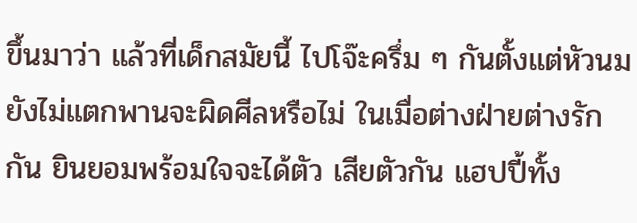ขึ้นมาว่า แล้วที่เด็กสมัยนี้ ไปโจ๊ะครึ่ม ๆ กันตั้งแต่หัวนมยังไม่แตกพานจะผิดศีลหรือไม่ ในเมื่อต่างฝ่ายต่างรักกัน ยินยอมพร้อมใจจะได้ตัว เสียตัวกัน แฮปปี้ทั้ง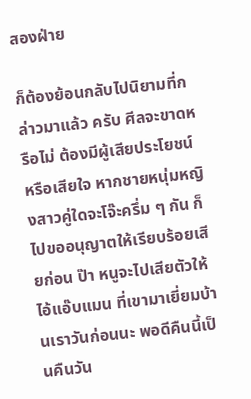สองฝ่าย

ก็ต้องย้อนกลับไปนิยามที่กล่าวมาแล้ว ครับ ศีลจะขาดหรือไม่ ต้องมีผู้เสียประโยชน์ หรือเสียใจ หากชายหนุ่มหญิงสาวคู่ใดจะโจ๊ะครึ่ม ๆ กัน ก็ไปขออนุญาตให้เรียบร้อยเสียก่อน ป๊า หนูจะไปเสียตัวให้ไอ้แอ๊บแมน ที่เขามาเยี่ยมบ้านเราวันก่อนนะ พอดีคืนนี้เป็นคืนวัน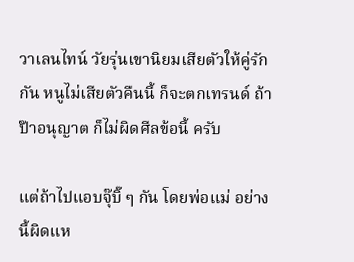วาเลนไทน์ วัยรุ่นเขานิยมเสียตัวให้คู่รักกัน หนูไม่เสียตัวคืนนี้ ก็จะตกเทรนด์ ถ้าป๊าอนุญาต ก็ไม่ผิดศีลข้อนี้ ครับ

แต่ถ้าไปแอบจุ๊บิ๊ ๆ กัน โดยพ่อแม่ อย่างนี้ผิดแห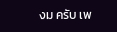งม ครับ เพ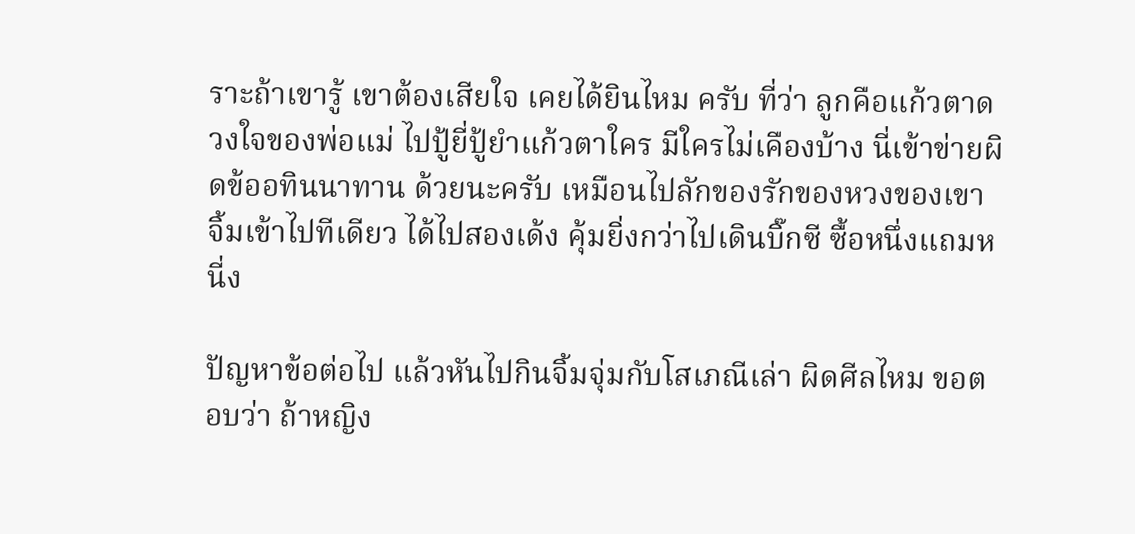ราะถ้าเขารู้ เขาต้องเสียใจ เคยได้ยินไหม ครับ ที่ว่า ลูกคือแก้วตาดวงใจของพ่อแม่ ไปปู้ยี่ปู้ยำแก้วตาใคร มีใครไม่เคืองบ้าง นี่เข้าข่ายผิดข้ออทินนาทาน ด้วยนะครับ เหมือนไปลักของรักของหวงของเขา จิ้มเข้าไปทีเดียว ได้ไปสองเด้ง คุ้มยิ่งกว่าไปเดินบิ๊กซี ซื้อหนึ่งแถมหนี่ง

ปัญหาข้อต่อไป แล้วหันไปกินจิ้มจุ่มกับโสเภณีเล่า ผิดศีลไหม ขอตอบว่า ถ้าหญิง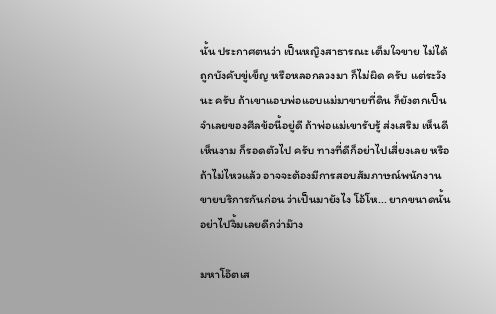นั้น ประกาศตนว่า เป็นหญิงสาธารณะ เต็มใจขาย ไม่ได้ถูกบังคับขู่เข็ญ หรือหลอกลวงมา ก็ไม่ผิด ครับ แต่ระวังนะ ครับ ถ้าเขาแอบพ่อแอบแม่มาขายที่ดิน ก็ยังตกเป็นจำเลยของศีลข้อนี้อยู่ดี ถ้าพ่อแม่เขารับรู้ ส่งเสริม เห็นดีเห็นงาม ก็รอดตัวไป ครับ ทางที่ดีก็อย่าไปเสี่ยงเลย หรือถ้าไม่ไหวแล้ว อาจจะต้องมีการสอบสัมภาษณ์พนักงานขายบริการกันก่อน ว่าเป็นมายังไง โอ้โห... ยากขนาดนั้น อย่าไปจิ้มเลยดีกว่าม๊าง

มหาโอ๊ตเส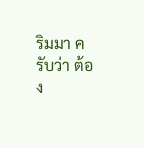ริมมา ครับว่า ต้อง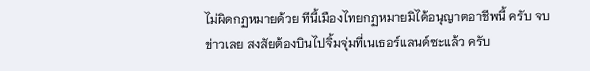ไม่ผิดกฏหมายด้วย ทีนี้เมืองไทยกฏหมายมิได้อนุญาตอาชีพนี้ ครับ จบข่าวเลย สงสัยต้องบินไปจิ้มจุ่มที่เนเธอร์แลนด์ซะแล้ว ครับ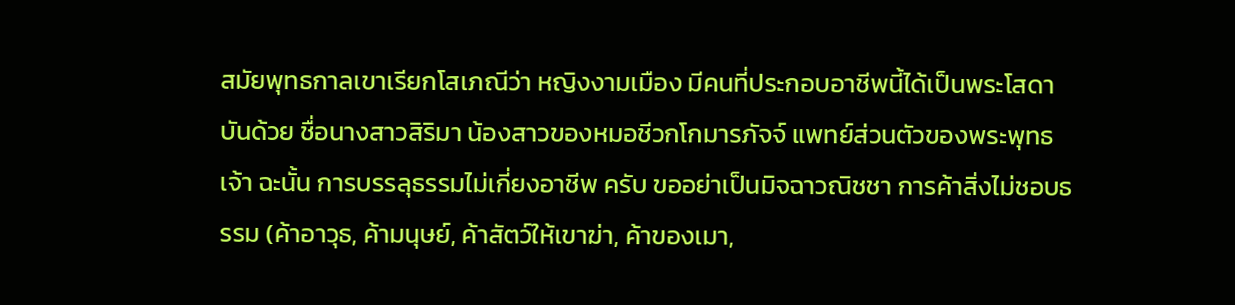สมัยพุทธกาลเขาเรียกโสเภณีว่า หญิงงามเมือง มีคนที่ประกอบอาชีพนี้ได้เป็นพระโสดาบันด้วย ชื่อนางสาวสิริมา น้องสาวของหมอชีวกโกมารภัจจ์ แพทย์ส่วนตัวของพระพุทธเจ้า ฉะนั้น การบรรลุธรรมไม่เกี่ยงอาชีพ ครับ ขออย่าเป็นมิจฉาวณิชชา การค้าสิ่งไม่ชอบธรรม (ค้าอาวุธ, ค้ามนุษย์, ค้าสัตว์ให้เขาฆ่า, ค้าของเมา,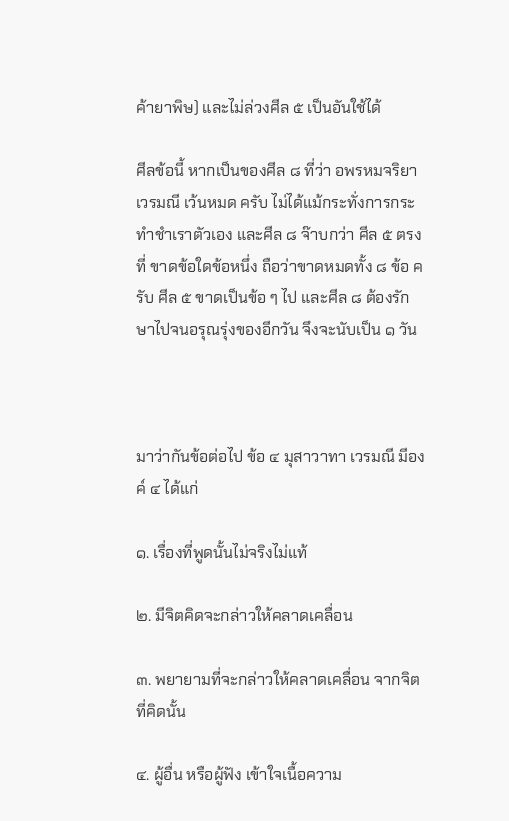ค้ายาพิษ) และไม่ล่วงศีล ๕ เป็นอันใช้ได้

ศีลข้อนี้ หากเป็นของศีล ๘ ที่ว่า อพรหมจริยา เวรมณี เว้นหมด ครับ ไม่ได้แม้กระทั่งการกระทำชำเราตัวเอง และศีล ๘ จ๊าบกว่า ศีล ๕ ตรงที่ ขาดข้อใดข้อหนึ่ง ถือว่าขาดหมดทั้ง ๘ ข้อ ครับ ศีล ๕ ขาดเป็นข้อ ๆ ไป และศีล ๘ ต้องรักษาไปจนอรุณรุ่งของอีกวัน จึงจะนับเป็น ๑ วัน



มาว่ากันข้อต่อไป ข้อ ๔ มุสาวาทา เวรมณี มีองค์ ๔ ได้แก่

๑. เรื่องที่พูดนั้นไม่จริงไม่แท้

๒. มีจิตคิดจะกล่าวให้คลาดเคลื่อน

๓. พยายามที่จะกล่าวให้คลาดเคลื่อน จากจิตที่คิดนั้น

๔. ผู้อื่น หรือผู้ฟัง เข้าใจเนื้อความ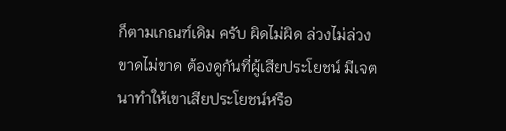ก็ตามเกณฑ์เดิม ครับ ผิดไม่ผิด ล่วงไม่ล่วง ขาดไม่ขาด ต้องดูกันที่ผู้เสียประโยชน์ มีเจตนาทำให้เขาเสียประโยชน์หรือ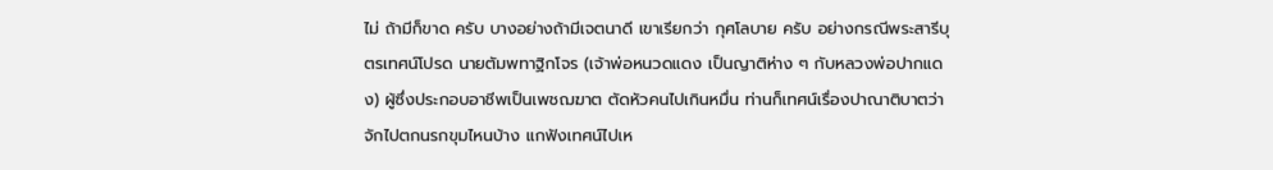ไม่ ถ้ามีก็ขาด ครับ บางอย่างถ้ามีเจตนาดี เขาเรียกว่า กุศโลบาย ครับ อย่างกรณีพระสารีบุตรเทศน์โปรด นายตัมพทาฐิกโจร (เจ้าพ่อหนวดแดง เป็นญาติห่าง ๆ กับหลวงพ่อปากแดง) ผู้ซึ่งประกอบอาชีพเป็นเพชฌฆาต ตัดหัวคนไปเกินหมื่น ท่านก็เทศน์เรื่องปาณาติบาตว่า จักไปตกนรกขุมไหนบ้าง แกฟังเทศน์ไปเห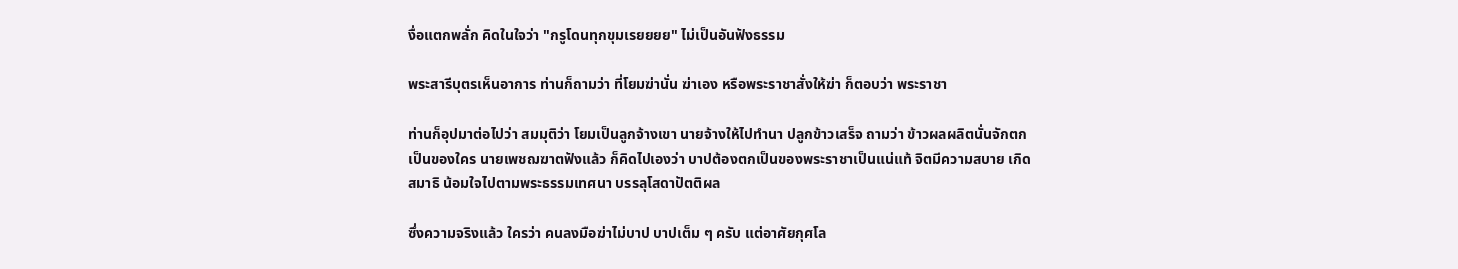งื่อแตกพลั่ก คิดในใจว่า "กรูโดนทุกขุมเรยยยย" ไม่เป็นอันฟังธรรม

พระสารีบุตรเห็นอาการ ท่านก็ถามว่า ที่โยมฆ่านั่น ฆ่าเอง หรือพระราชาสั่งให้ฆ่า ก็ตอบว่า พระราชา

ท่านก็อุปมาต่อไปว่า สมมุติว่า โยมเป็นลูกจ้างเขา นายจ้างให้ไปทำนา ปลูกข้าวเสร็จ ถามว่า ข้าวผลผลิตนั่นจักตกเป็นของใคร นายเพชฌฆาตฟังแล้ว ก็คิดไปเองว่า บาปต้องตกเป็นของพระราชาเป็นแน่แท้ จิตมีความสบาย เกิดสมาธิ น้อมใจไปตามพระธรรมเทศนา บรรลุโสดาปัตติผล

ซึ่งความจริงแล้ว ใครว่า คนลงมือฆ่าไม่บาป บาปเต็ม ๆ ครับ แต่อาศัยกุศโล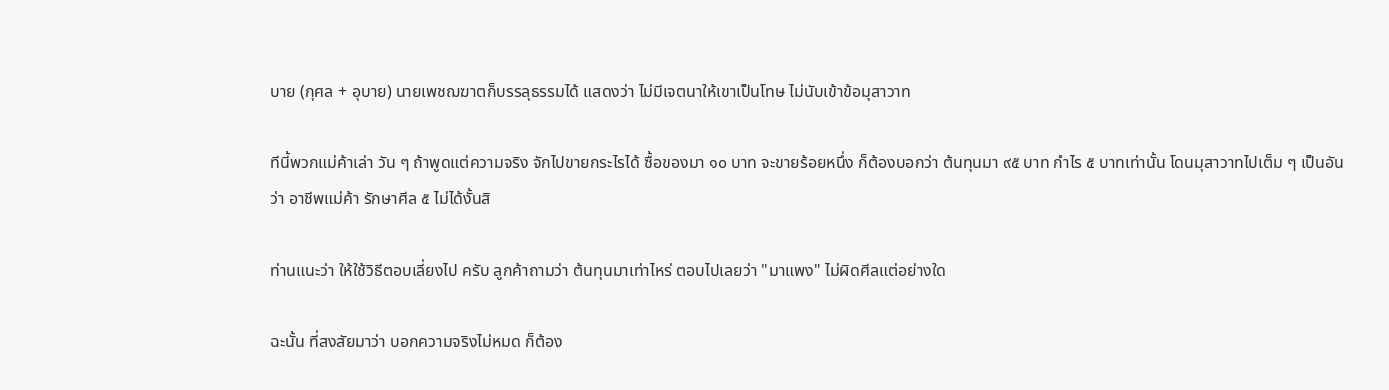บาย (กุศล + อุบาย) นายเพชฌฆาตก็บรรลุธรรมได้ แสดงว่า ไม่มีเจตนาให้เขาเป็นโทษ ไม่นับเข้าข้อมุสาวาท

ทีนี้พวกแม่ค้าเล่า วัน ๆ ถ้าพูดแต่ความจริง จักไปขายกระไรได้ ซื้อของมา ๑๐ บาท จะขายร้อยหนึ่ง ก็ต้องบอกว่า ต้นทุนมา ๙๕ บาท กำไร ๕ บาทเท่านั้น โดนมุสาวาทไปเต็ม ๆ เป็นอันว่า อาชีพแม่ค้า รักษาศีล ๕ ไม่ได้งั้นสิ

ท่านแนะว่า ให้ใช้วิธีตอบเลี่ยงไป ครับ ลูกค้าถามว่า ต้นทุนมาเท่าไหร่ ตอบไปเลยว่า "มาแพง" ไม่ผิดศีลแต่อย่างใด

ฉะนั้น ที่สงสัยมาว่า บอกความจริงไม่หมด ก็ต้อง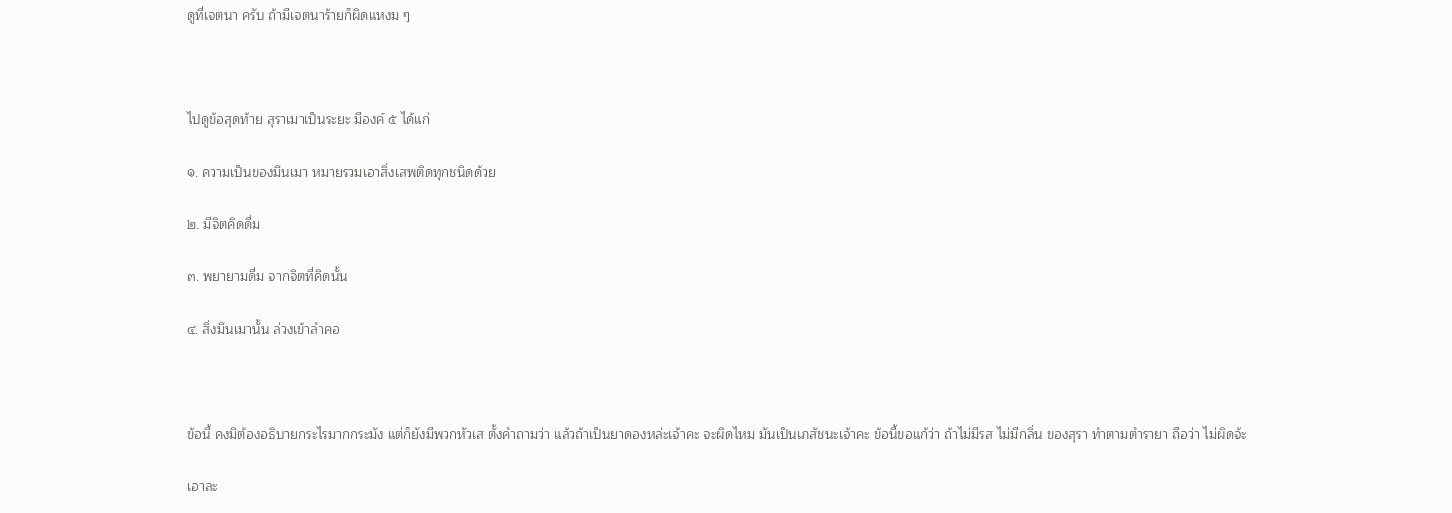ดูที่เจตนา ครับ ถ้ามีเจตนาร้ายก็ผิดแหงม ๆ



ไปดูข้อสุดท้าย สุราเมาเป็นระยะ มีองค์ ๕ ได้แก่

๑. ความเป็นของมึนเมา หมายรวมเอาสิ่งเสพติดทุกชนิดด้วย

๒. มีจิตคิดดื่ม

๓. พยายามดื่ม จากจิตที่คิดนั้น

๔. สิ่งมึนเมานั้น ล่วงเข้าลำคอ



ข้อนี้ คงมิต้องอธิบายกระไรมากกระมัง แต่ก็ยังมีพวกหัวเส ตั้งคำถามว่า แล้วถ้าเป็นยาดองหล่ะเจ้าคะ จะผิดไหม มันเป็นเภสัชนะเจ้าคะ ข้อนี้ขอแก้ว่า ถ้าไม่มีรส ไม่มีกลิ่น ของสุรา ทำตามตำรายา ถือว่า ไม่ผิดจ้ะ

เอาละ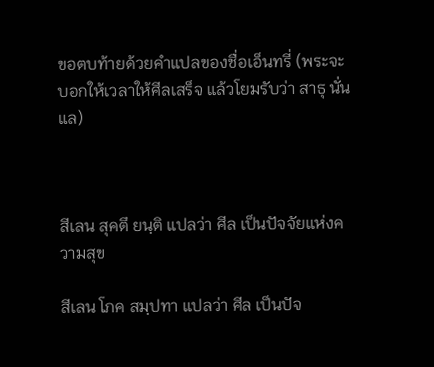ขอตบท้ายด้วยคำแปลของชื่อเอ็นทรี่ (พระจะบอกให้เวลาให้ศีลเสร็จ แล้วโยมรับว่า สาธุ นั่นแล)



สีเลน สุคตึ ยนฺติ แปลว่า ศีล เป็นปัจจัยแห่งความสุข

สีเลน โภค สมฺปทา แปลว่า ศีล เป็นปัจ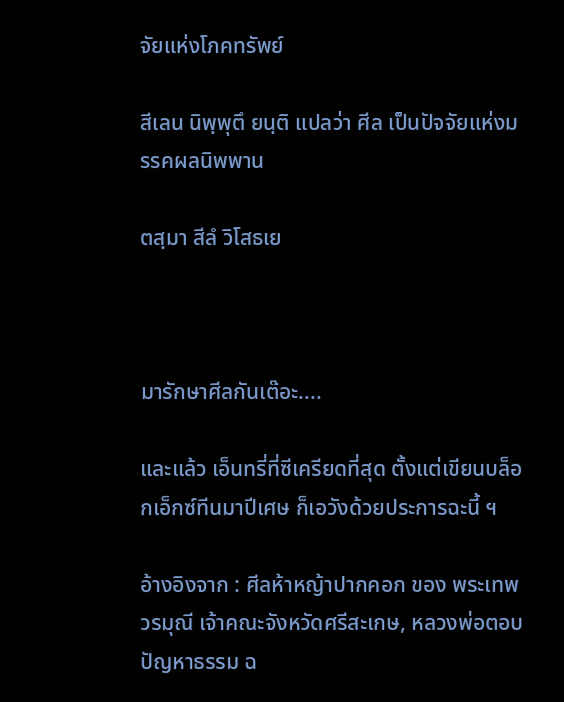จัยแห่งโภคทรัพย์

สีเลน นิพฺพุตึ ยนฺติ แปลว่า ศีล เป็นปัจจัยแห่งมรรคผลนิพพาน

ตสฺมา สีลํ วิโสธเย



มารักษาศีลกันเต๊อะ....

และแล้ว เอ็นทรี่ที่ซีเครียดที่สุด ตั้งแต่เขียนบล็อกเอ็กซ์ทีนมาปีเศษ ก็เอวังด้วยประการฉะนี้ ฯ

อ้างอิงจาก : ศีลห้าหญ้าปากคอก ของ พระเทพวรมุณี เจ้าคณะจังหวัดศรีสะเกษ, หลวงพ่อตอบปัญหาธรรม ฉ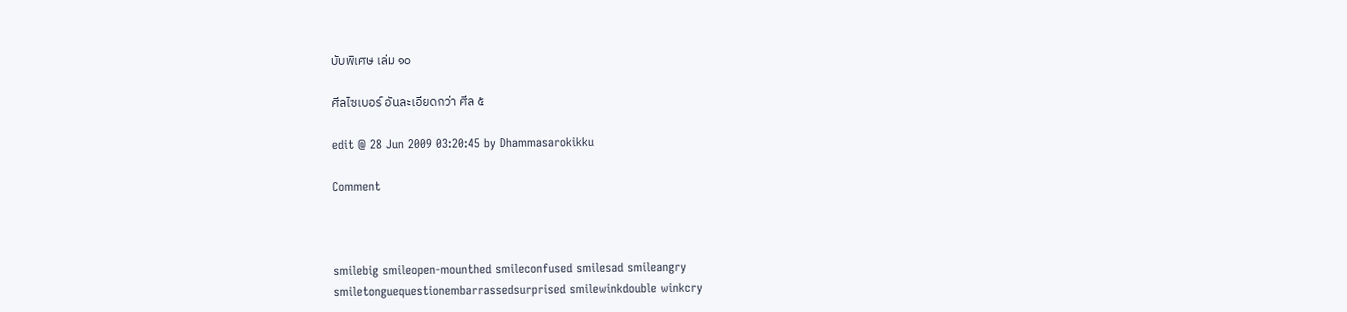บับพิเศษ เล่ม ๑๐

ศีลไซเบอร์ อันละเอียดกว่า ศีล ๕

edit @ 28 Jun 2009 03:20:45 by Dhammasarokikku

Comment



smilebig smileopen-mounthed smileconfused smilesad smileangry smiletonguequestionembarrassedsurprised smilewinkdouble winkcry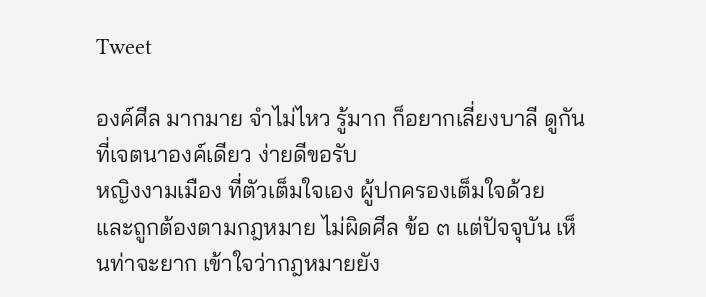Tweet

องค์ศีล มากมาย จำไม่ไหว รู้มาก ก็อยากเลี่ยงบาลี ดูกันที่เจตนาองค์เดียว ง่ายดีขอรับ
หญิงงามเมือง ที่ตัวเต็มใจเอง ผู้ปกครองเต็มใจด้วย และถูกต้องตามกฎหมาย ไม่ผิดศีล ข้อ ๓ แต่ปัจจุบัน เห็นท่าจะยาก เข้าใจว่ากฎหมายยัง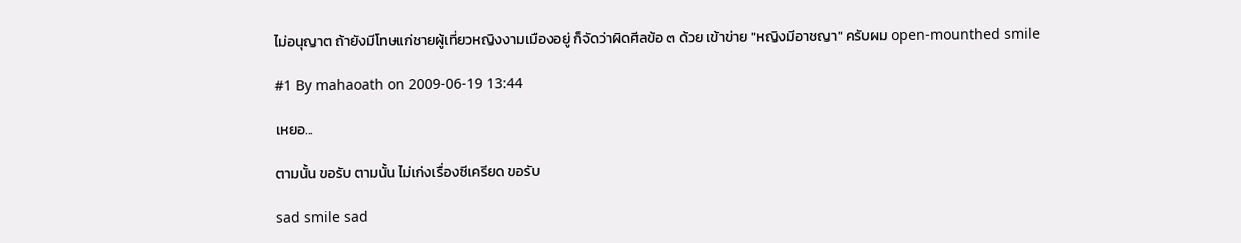ไม่อนุญาต ถ้ายังมีโทษแก่ชายผู้เที่ยวหญิงงามเมืองอยู่ ก็จัดว่าผิดศีลข้อ ๓ ด้วย เข้าข่าย "หญิงมีอาชญา" ครับผม open-mounthed smile

#1 By mahaoath on 2009-06-19 13:44

เหยอ...

ตามนั้น ขอรับ ตามนั้น ไม่เก่งเรื่องซีเครียด ขอรับ

sad smile sad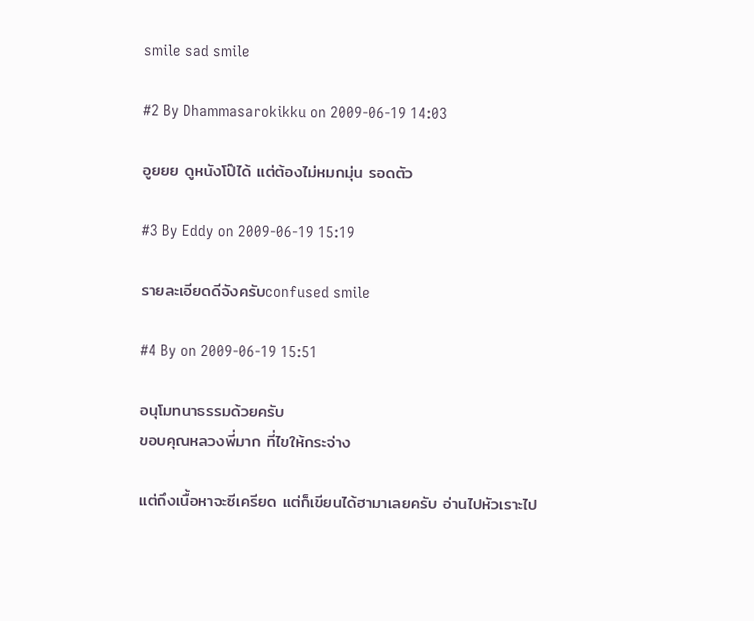smile sad smile

#2 By Dhammasarokikku on 2009-06-19 14:03

อูยยย ดูหนังโป๊ได้ แต่ต้องไม่หมกมุ่น รอดตัว

#3 By Eddy on 2009-06-19 15:19

รายละเอียดดีจังครับconfused smile

#4 By on 2009-06-19 15:51

อนุโมทนาธรรมด้วยครับ
ขอบคุณหลวงพี่มาก ที่ไขให้กระจ่าง

แต่ถึงเนื้อหาจะซีเครียด แต่ก็เขียนได้ฮามาเลยครับ อ่านไปหัวเราะไป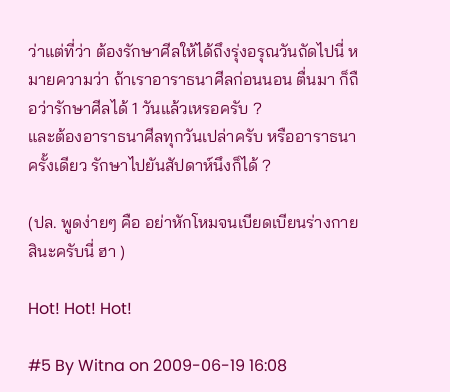ว่าแต่ที่ว่า ต้องรักษาศีลให้ได้ถึงรุ่งอรุณวันถัดไปนี่ หมายความว่า ถ้าเราอาราธนาศีลก่อนนอน ตื่นมา ก็ถือว่ารักษาศีลได้ 1 วันแล้วเหรอครับ ?
และต้องอาราธนาศีลทุกวันเปล่าครับ หรืออาราธนาครั้งเดียว รักษาไปยันสัปดาห์นึงก็ได้ ?

(ปล. พูดง่ายๆ คือ อย่าหักโหมจนเบียดเบียนร่างกายสินะครับนี่ ฮา )

Hot! Hot! Hot!

#5 By Witna on 2009-06-19 16:08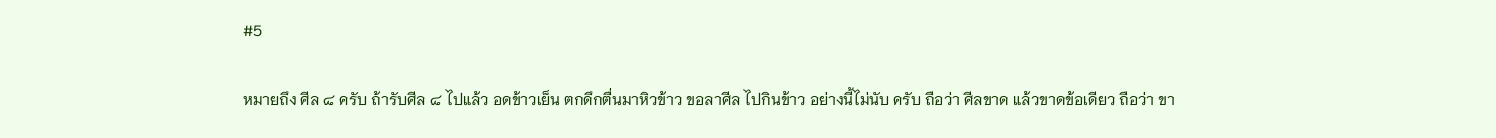#5

หมายถึง ศีล ๘ ครับ ถ้ารับศีล ๘ ไปแล้ว อดข้าวเย็น ตกดึกตื่นมาหิวข้าว ขอลาศีล ไปกินข้าว อย่างนี้ไม่นับ ครับ ถือว่า ศีลขาด แล้วขาดข้อเดียว ถือว่า ขา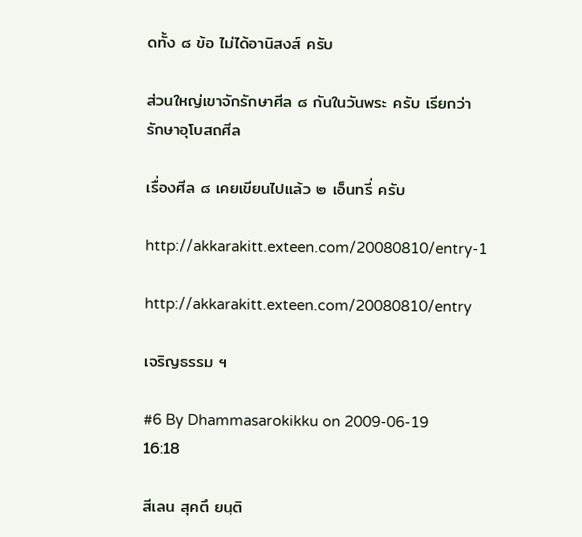ดทั้ง ๘ ข้อ ไม่ได้อานิสงส์ ครับ

ส่วนใหญ่เขาจักรักษาศีล ๘ กันในวันพระ ครับ เรียกว่า รักษาอุโบสถศีล

เรื่องศีล ๘ เคยเขียนไปแล้ว ๒ เอ็นทรี่ ครับ

http://akkarakitt.exteen.com/20080810/entry-1

http://akkarakitt.exteen.com/20080810/entry

เจริญธรรม ฯ

#6 By Dhammasarokikku on 2009-06-19 16:18

สีเลน สุคตึ ยนฺติ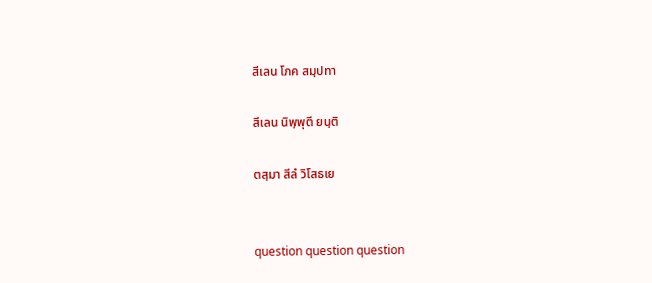สีเลน โภค สมฺปทา

สีเลน นิพฺพุตึ ยนฺติ

ตสฺมา สีลํ วิโสธเย


question question question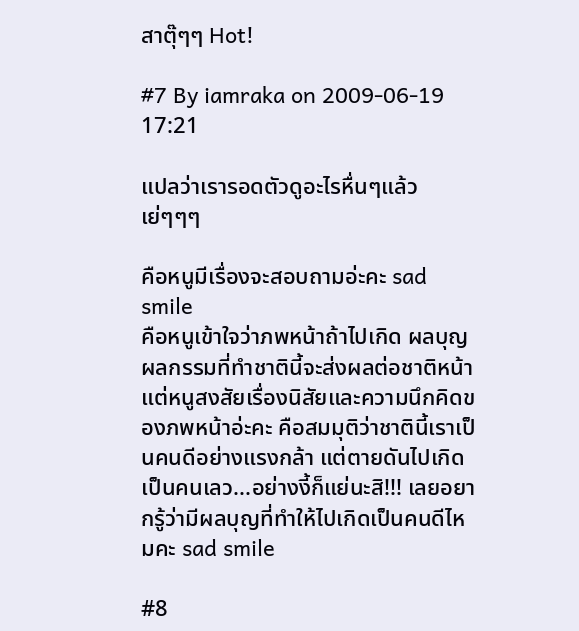สาตุ๊ๆๆ Hot!

#7 By iamraka on 2009-06-19 17:21

แปลว่าเรารอดตัวดูอะไรหื่นๆแล้ว เย่ๆๆๆ

คือหนูมีเรื่องจะสอบถามอ่ะคะ sad smile
คือหนูเข้าใจว่าภพหน้าถ้าไปเกิด ผลบุญผลกรรมที่ทำชาตินี้จะส่งผลต่อชาติหน้า แต่หนูสงสัยเรื่องนิสัยและความนึกคิดของภพหน้าอ่ะคะ คือสมมุติว่าชาตินี้เราเป็นคนดีอย่างแรงกล้า แต่ตายดันไปเกิดเป็นคนเลว...อย่างงี้ก็แย่นะสิ!!! เลยอยากรู้ว่ามีผลบุญที่ทำให้ไปเกิดเป็นคนดีไหมคะ sad smile

#8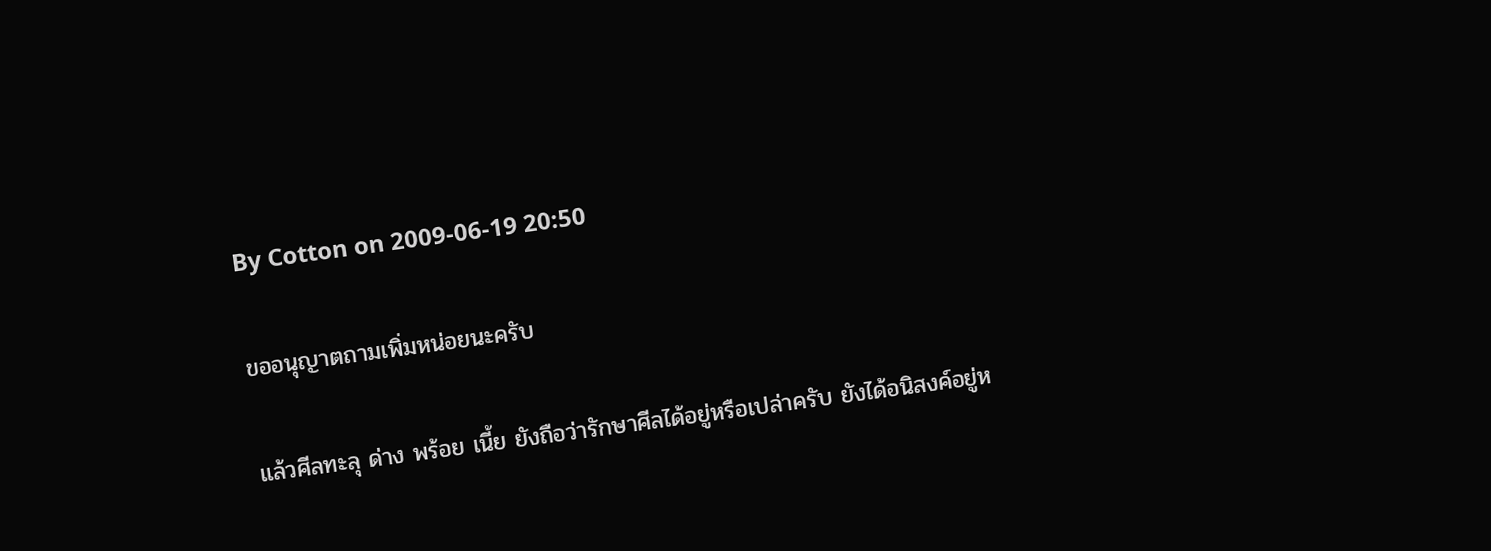By Cotton on 2009-06-19 20:50

ขออนุญาตถามเพิ่มหน่อยนะครับ

แล้วศีลทะลุ ด่าง พร้อย เนี้ย ยังถือว่ารักษาศีลได้อยู่หรือเปล่าครับ ยังได้อนิสงค์อยู่ห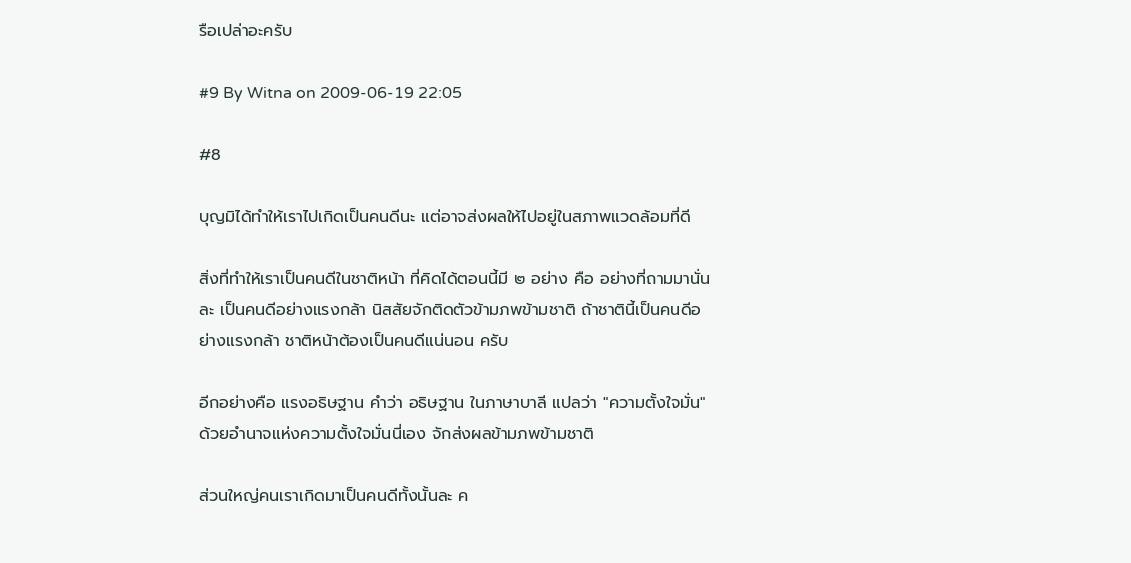รือเปล่าอะครับ

#9 By Witna on 2009-06-19 22:05

#8

บุญมิได้ทำให้เราไปเกิดเป็นคนดีนะ แต่อาจส่งผลให้ไปอยู่ในสภาพแวดล้อมที่ดี

สิ่งที่ทำให้เราเป็นคนดีในชาติหน้า ที่คิดได้ตอนนี้มี ๒ อย่าง คือ อย่างที่ถามมานั่นละ เป็นคนดีอย่างแรงกล้า นิสสัยจักติดตัวข้ามภพข้ามชาติ ถ้าชาตินี้เป็นคนดีอย่างแรงกล้า ชาติหน้าต้องเป็นคนดีแน่นอน ครับ

อีกอย่างคือ แรงอธิษฐาน คำว่า อธิษฐาน ในภาษาบาลี แปลว่า "ความตั้งใจมั่น" ด้วยอำนาจแห่งความตั้งใจมั่นนี่เอง จักส่งผลข้ามภพข้ามชาติ

ส่วนใหญ่คนเราเกิดมาเป็นคนดีทั้งนั้นละ ค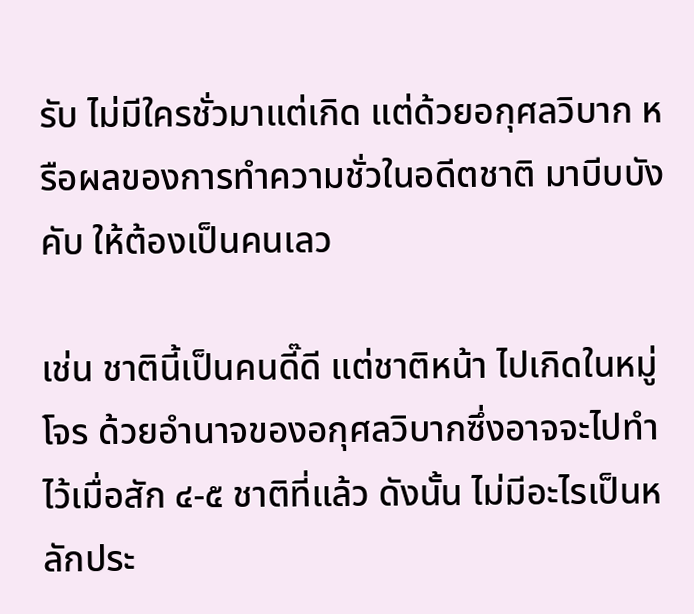รับ ไม่มีใครชั่วมาแต่เกิด แต่ด้วยอกุศลวิบาก หรือผลของการทำความชั่วในอดีตชาติ มาบีบบังคับ ให้ต้องเป็นคนเลว

เช่น ชาตินี้เป็นคนดี๊ดี แต่ชาติหน้า ไปเกิดในหมู่โจร ด้วยอำนาจของอกุศลวิบากซึ่งอาจจะไปทำไว้เมื่อสัก ๔-๕ ชาติที่แล้ว ดังนั้น ไม่มีอะไรเป็นหลักประ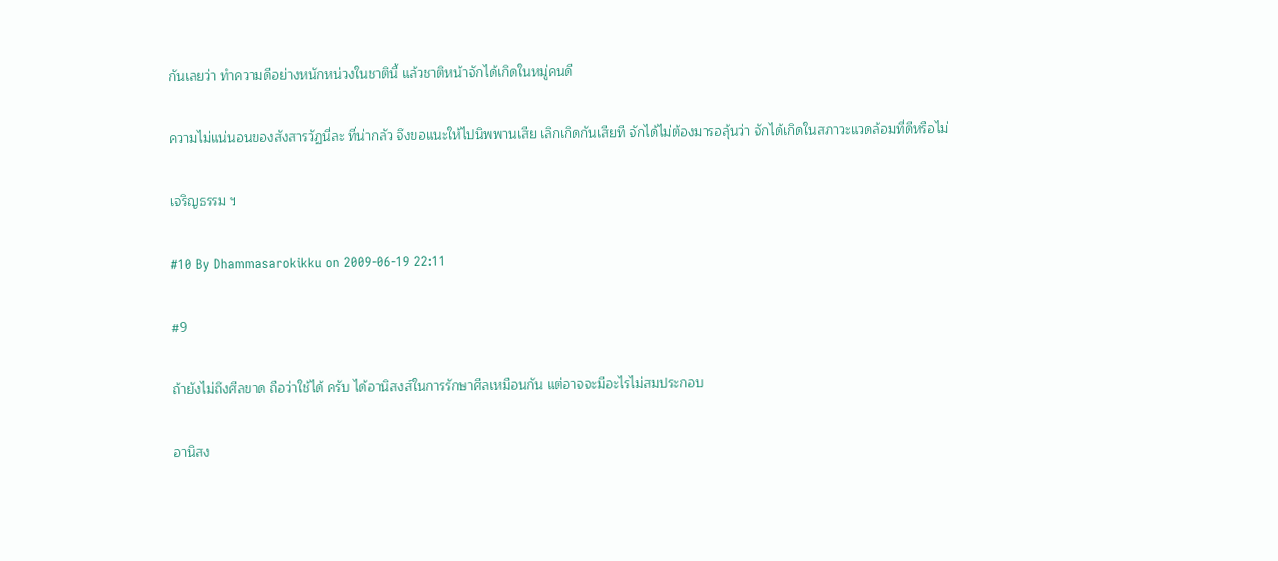กันเลยว่า ทำความดีอย่างหนักหน่วงในชาตินี้ แล้วชาติหน้าจักได้เกิดในหมู่คนดี

ความไม่แน่นอนของสังสารวัฏนี่ละ ที่น่ากลัว จึงขอแนะให้ไปนิพพานเสีย เลิกเกิดกันเสียที จักได้ไม่ต้องมารอลุ้นว่า จักได้เกิดในสภาวะแวดล้อมที่ดีหรือไม่

เจริญธรรม ฯ

#10 By Dhammasarokikku on 2009-06-19 22:11

#9

ถ้ายังไม่ถึงศีลขาด ถือว่าใช้ได้ ครับ ได้อานิสงส์ในการรักษาศีลเหมือนกัน แต่อาจจะมีอะไรไม่สมประกอบ

อานิสง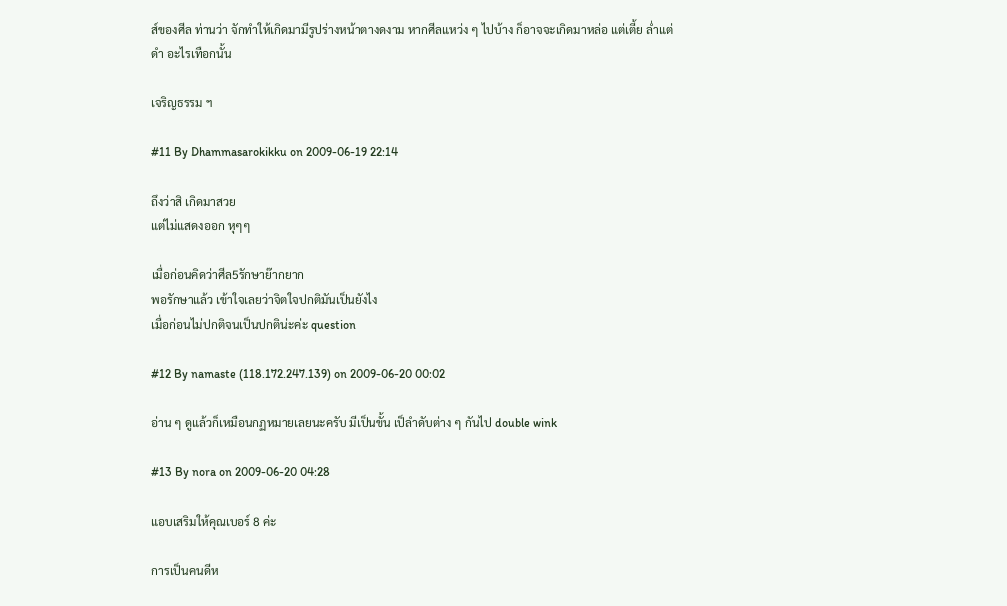ส์ของศีล ท่านว่า จักทำให้เกิดมามีรูปร่างหน้าตางดงาม หากศีลแหว่ง ๆ ไปบ้าง ก็อาจจะเกิดมาหล่อ แต่เตี้ย ล่ำแต่ดำ อะไรเทือกนั้น

เจริญธรรม ฯ

#11 By Dhammasarokikku on 2009-06-19 22:14

ถึงว่าสิ เกิดมาสวย
แต่ไม่แสดงออก หุๆๆ

เมื่อก่อนคิดว่าศีล5รักษาย๊ากยาก
พอรักษาแล้ว เข้าใจเลยว่าจิตใจปกติมันเป็นยังไง
เมื่อก่อนไม่ปกติจนเป็นปกติน่ะค่ะ question

#12 By namaste (118.172.247.139) on 2009-06-20 00:02

อ่าน ๆ ดูแล้วก็เหมือนกฏหมายเลยนะครับ มีเป็นขั้น เป็ลำดับต่าง ๆ กันไป double wink

#13 By nora on 2009-06-20 04:28

แอบเสริมให้คุณเบอร์ 8 ค่ะ

การเป็นคนดีห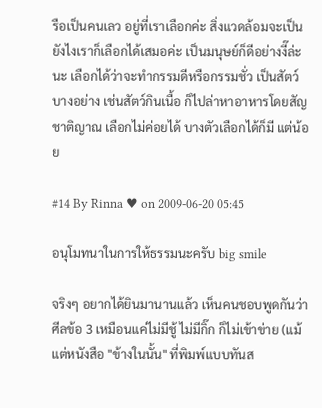รือเป็นคนเลว อยู่ที่เราเลือกค่ะ สิ่งแวดล้อมจะเป็นยังไงเราก็เลือกได้เสมอค่ะ เป็นมนุษย์ก็ดีอย่างงี๊ล่ะนะ เลือกได้ว่าจะทำกรรมดีหรือกรรมชั่ว เป็นสัตว์บางอย่าง เช่นสัตว์กินเนื้อ ก็ไปล่าหาอาหารโดยสัญชาติญาณ เลือกไม่ค่อยได้ บางตัวเลือกได้ก็มี แต่น้อย

#14 By Rinna ♥ on 2009-06-20 05:45

อนุโมทนาในการให้ธรรมนะครับ big smile

จริงๆ อยากได้ยินมานานแล้ว เห็นคนชอบพูดกันว่า ศีลข้อ 3 เหมือนแค่ไม่มีชู้ ไม่มีกิ๊ก ก็ไม่เข้าข่าย (แม้แต่หนังสือ "ข้างในนั้น" ที่พิมพ์แบบทันส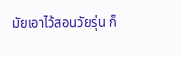มัยเอาไว้สอนวัยรุ่น ก็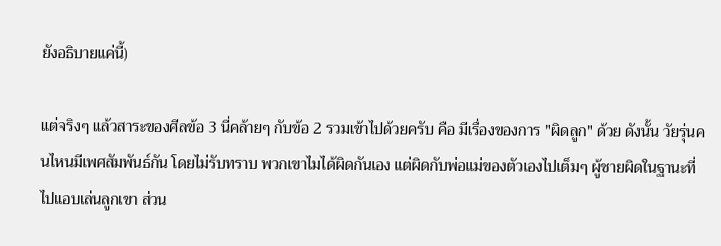ยังอธิบายแค่นี้)

แต่จริงๆ แล้วสาระของศีลข้อ 3 นี่คล้ายๆ กับข้อ 2 รวมเข้าไปด้วยครับ คือ มีเรื่องของการ "ผิดลูก" ด้วย ดังนั้น วัยรุ่นคนไหนมีเพศสัมพันธ์กัน โดยไม่รับทราบ พวกเขาไมได้ผิดกันเอง แต่ผิดกับพ่อแม่ของตัวเองไปเต็มๆ ผู้ชายผิดในฐานะที่ไปแอบเล่นลูกเขา ส่วน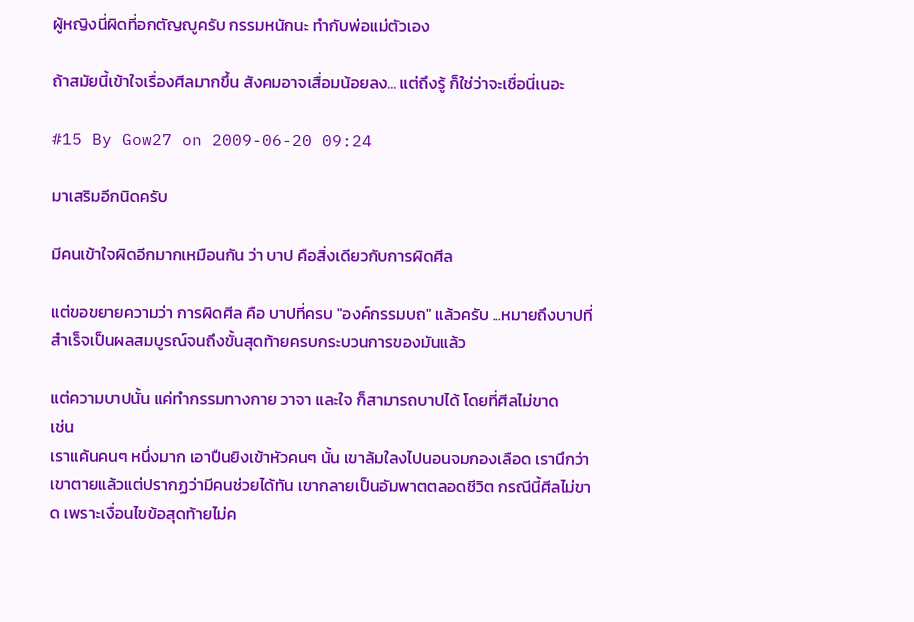ผู้หญิงนี่ผิดที่อกตัญญูครับ กรรมหนักนะ ทำกับพ่อแม่ตัวเอง

ถ้าสมัยนี้เข้าใจเรื่องศีลมากขึ้น สังคมอาจเสื่อมน้อยลง... แต่ถึงรู้ ก็ใช่ว่าจะเชื่อนี่เนอะ

#15 By Gow27 on 2009-06-20 09:24

มาเสริมอีกนิดครับ

มีคนเข้าใจผิดอีกมากเหมือนกัน ว่า บาป คือสิ่งเดียวกับการผิดศีล

แต่ขอขยายความว่า การผิดศีล คือ บาปที่ครบ "องค์กรรมบถ" แล้วครับ ...หมายถึงบาปที่สำเร็จเป็นผลสมบูรณ์จนถึงขั้นสุดท้ายครบกระบวนการของมันแล้ว

แต่ความบาปนั้น แค่ทำกรรมทางกาย วาจา และใจ ก็สามารถบาปได้ โดยที่ศีลไม่ขาด
เช่น
เราแค้นคนๆ หนึ่งมาก เอาปืนยิงเข้าหัวคนๆ นั้น เขาล้มใลงไปนอนจมกองเลือด เรานึกว่าเขาตายแล้วแต่ปรากฏว่ามีคนช่วยได้ทัน เขากลายเป็นอัมพาตตลอดชีวิต กรณีนี้ศีลไม่ขาด เพราะเงื่อนไขข้อสุดท้ายไม่ค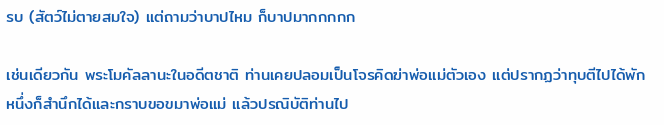รบ (สัตว์ไม่ตายสมใจ) แต่ถามว่าบาปไหม ก็บาปมากกกกก

เช่นเดียวกัน พระโมคัลลานะในอดีตชาติ ท่านเคยปลอมเป็นโจรคิดฆ่าพ่อแม่ตัวเอง แต่ปรากฏว่าทุบตีไปได้พักหนึ่งก็สำนึกได้และกราบขอขมาพ่อแม่ แล้วปรณิบัติท่านไป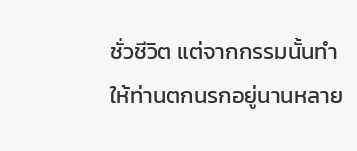ชั่วชีวิต แต่จากกรรมนั้นทำให้ท่านตกนรกอยู่นานหลาย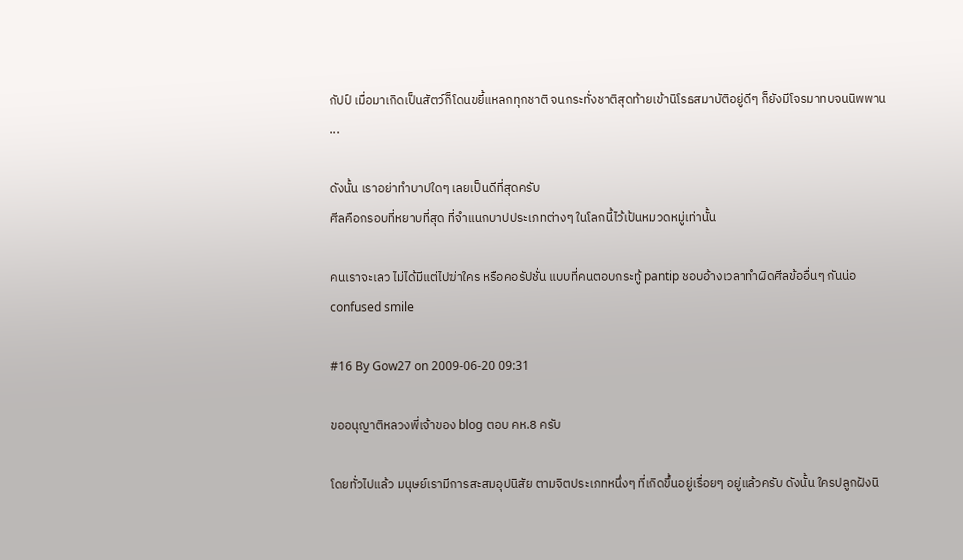กัปป์ เมื่อมาเกิดเป็นสัตว์ก็โดนขยี้แหลกทุกชาติ จนกระทั่งชาติสุดท้ายเข้านิโรธสมาบัติอยู่ดีๆ ก็ยังมีโจรมาทบจนนิพพาน ...

ดังนั้น เราอย่าทำบาปใดๆ เลยเป็นดีที่สุดครับ
ศีลคือกรอบที่หยาบที่สุด ที่จำแนกบาปประเภทต่างๆ ในโลกนี้ไว้เป้นหมวดหมู่เท่านั้น

คนเราจะเลว ไม่ได้มีแต่ไปฆ่าใคร หรือคอรัปชั่น แบบที่คนตอบกระทู้ pantip ชอบอ้างเวลาทำผิดศีลข้ออื่นๆ กันน่อ confused smile

#16 By Gow27 on 2009-06-20 09:31

ขออนุญาติหลวงพี่เจ้าของ blog ตอบ คห.8 ครับ

โดยทั่วไปแล้ว มนุษย์เรามีการสะสมอุปนิสัย ตามจิตประเภทหนึ่งๆ ที่เกิดขึ้นอยู่เรื่อยๆ อยู่แล้วครับ ดังนั้น ใครปลูกฝังนิ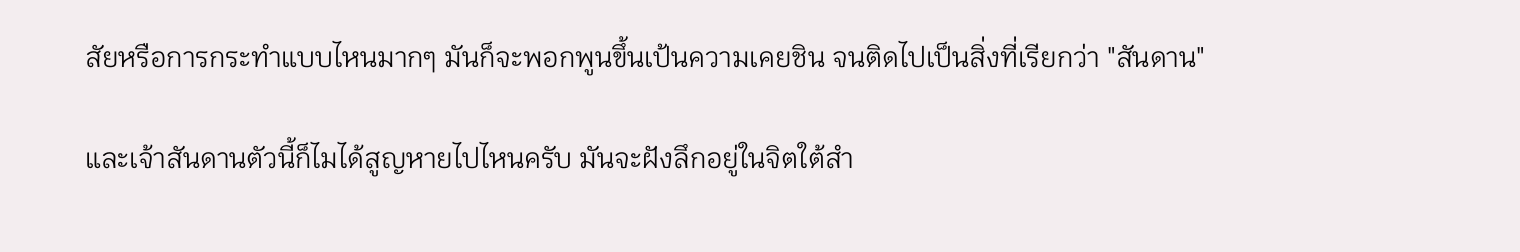สัยหรือการกระทำแบบไหนมากๆ มันก็จะพอกพูนขึ้นเป้นความเคยชิน จนติดไปเป็นสิ่งที่เรียกว่า "สันดาน"

และเจ้าสันดานตัวนี้ก็ไมได้สูญหายไปไหนครับ มันจะฝังลึกอยู่ในจิตใต้สำ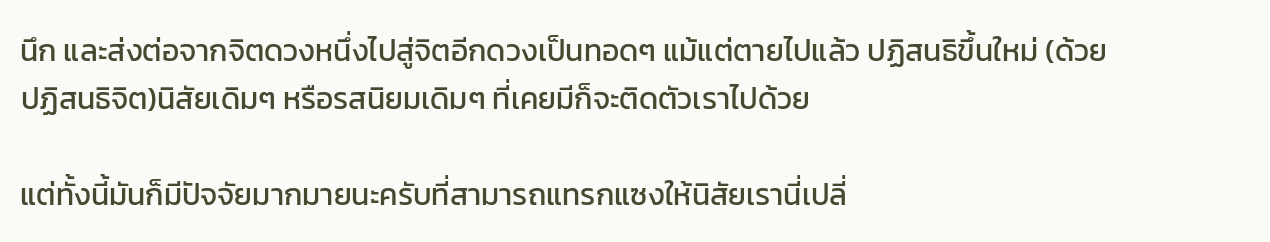นึก และส่งต่อจากจิตดวงหนึ่งไปสู่จิตอีกดวงเป็นทอดๆ แม้แต่ตายไปแล้ว ปฏิสนธิขึ้นใหม่ (ด้วยปฏิสนธิจิต)นิสัยเดิมๆ หรือรสนิยมเดิมๆ ที่เคยมีก็จะติดตัวเราไปด้วย

แต่ทั้งนี้มันก็มีปัจจัยมากมายนะครับที่สามารถแทรกแซงให้นิสัยเรานี่เปลี่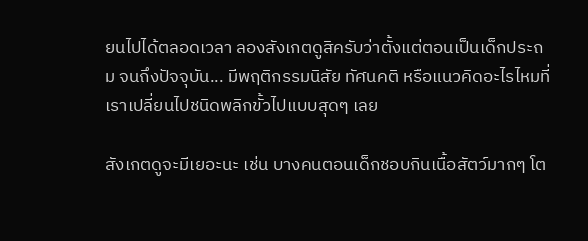ยนไปได้ตลอดเวลา ลองสังเกตดูสิครับว่าตั้งแต่ตอนเป็นเด็กประถม จนถึงปัจจุบัน... มีพฤติกรรมนิสัย ทัศนคติ หรือแนวคิดอะไรไหมที่เราเปลี่ยนไปชนิดพลิกขั้วไปแบบสุดๆ เลย

สังเกตดูจะมีเยอะนะ เช่น บางคนตอนเด็กชอบกินเนื้อสัตว์มากๆ โต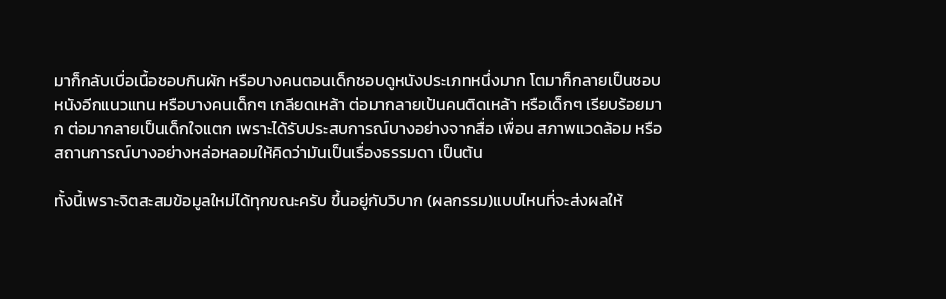มาก็กลับเบื่อเนื้อชอบกินผัก หรือบางคนตอนเด็กชอบดูหนังประเภทหนึ่งมาก โตมาก็กลายเป็นชอบหนังอีกแนวแทน หรือบางคนเด็กๆ เกลียดเหล้า ต่อมากลายเป้นคนติดเหล้า หรือเด็กๆ เรียบร้อยมาก ต่อมากลายเป็นเด็กใจแตก เพราะได้รับประสบการณ์บางอย่างจากสื่อ เพื่อน สภาพแวดล้อม หรือสถานการณ์บางอย่างหล่อหลอมให้คิดว่ามันเป็นเรื่องธรรมดา เป็นต้น

ทั้งนี้เพราะจิตสะสมข้อมูลใหม่ได้ทุกขณะครับ ขึ้นอยู่กับวิบาก (ผลกรรม)แบบไหนที่จะส่งผลให้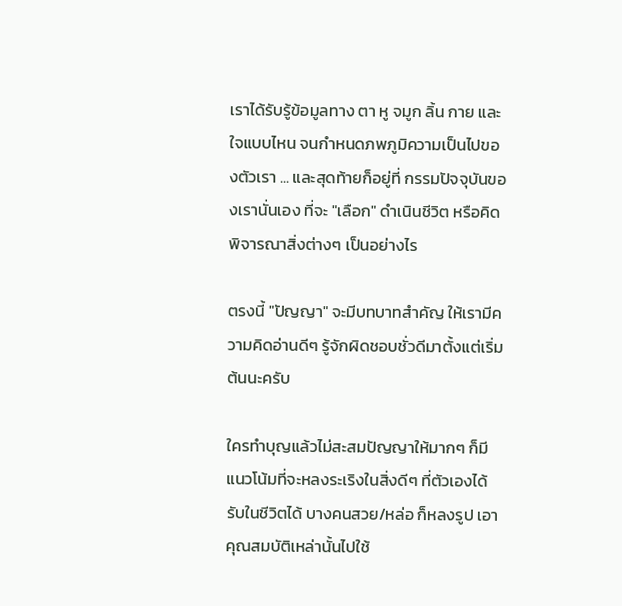เราได้รับรู้ข้อมูลทาง ตา หู จมูก ลิ้น กาย และใจแบบไหน จนกำหนดภพภูมิความเป็นไปของตัวเรา ... และสุดท้ายก็อยู่ที่ กรรมปัจจุบันของเรานั่นเอง ที่จะ "เลือก" ดำเนินชีวิต หรือคิดพิจารณาสิ่งต่างๆ เป็นอย่างไร

ตรงนี้ "ปัญญา" จะมีบทบาทสำคัญ ให้เรามีความคิดอ่านดีๆ รู้จักผิดชอบชั่วดีมาตั้งแต่เริ่มต้นนะครับ

ใครทำบุญแล้วไม่สะสมปัญญาให้มากๆ ก็มีแนวโน้มที่จะหลงระเริงในสิ่งดีๆ ที่ตัวเองได้รับในชีวิตได้ บางคนสวย/หล่อ ก็หลงรูป เอาคุณสมบัติเหล่านั้นไปใช้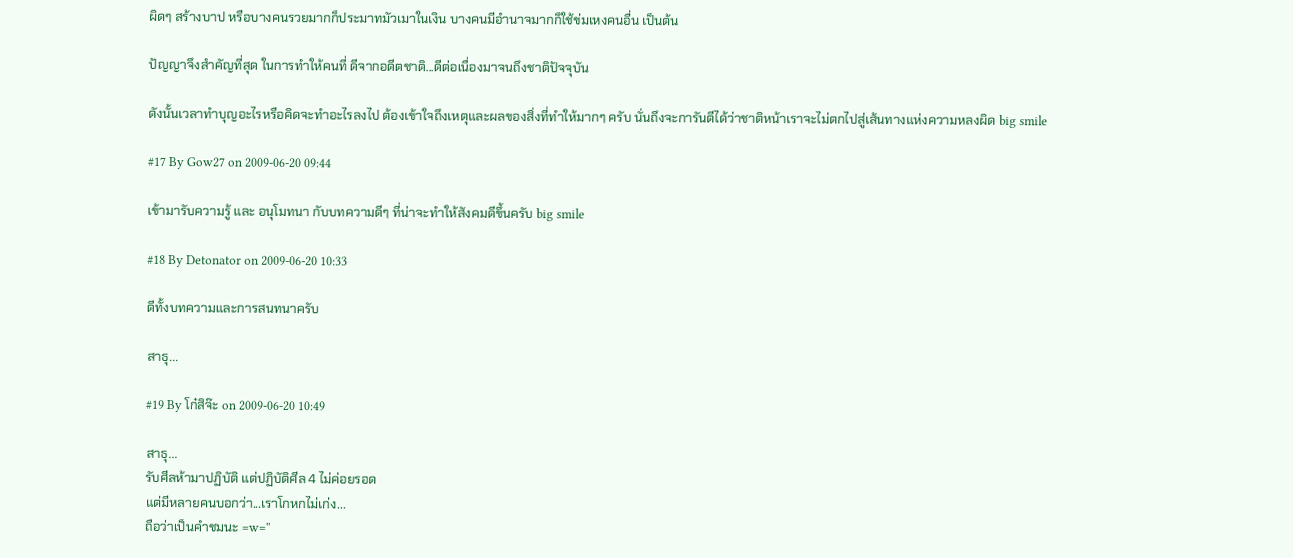ผิดๆ สร้างบาป หรือบางคนรวยมากก็ประมาทมัวเมาในเงิน บางคนมีอำนาจมากก็ใช้ข่มเหงคนอื่น เป็นต้น

ปัญญาจึงสำคัญที่สุด ในการทำให้คนที่ ดีจากอดีตชาติ...ดีต่อเนื่องมาจนถึงชาติปัจจุบัน

ดังนั้นเวลาทำบุญอะไรหรือคิดจะทำอะไรลงไป ต้องเข้าใจถึงเหตุและผลของสิ่งที่ทำให้มากๆ ครับ นั่นถึงจะการันตีได้ว่าชาติหน้าเราจะไม่ตกไปสู่เส้นทางแห่งความหลงผิด big smile

#17 By Gow27 on 2009-06-20 09:44

เข้ามารับความรู้ และ อนุโมทนา กับบทความดีๆ ที่น่าจะทำให้สังคมดีขึ้นครับ big smile

#18 By Detonator on 2009-06-20 10:33

ดีทั้งบทความและการสนทนาครับ

สาธุ...

#19 By โก๋สิจ๊ะ on 2009-06-20 10:49

สาธุ...
รับศีลห้ามาปฏิบัติ แต่ปฏิบัติศีล 4 ไม่ค่อยรอด
แต่มีหลายคนบอกว่า...เราโกหกไม่เก่ง...
ถือว่าเป็นคำชมนะ =w=''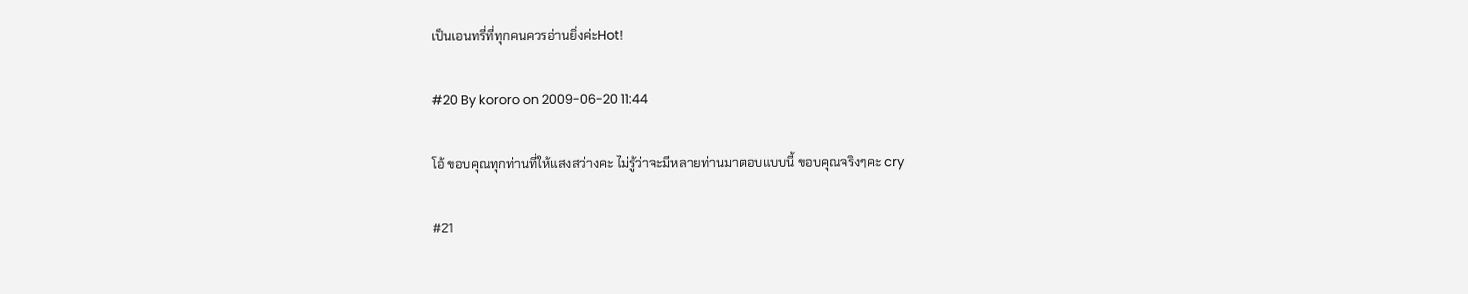เป็นเอนทรี่ที่ทุกคนควรอ่านยิ่งค่ะHot!

#20 By kororo on 2009-06-20 11:44

โอ้ ขอบคุณทุกท่านที่ให้แสงสว่างคะ ไม่รู้ว่าจะมีหลายท่านมาตอบแบบนี้ ขอบคุณจริงๆคะ cry

#21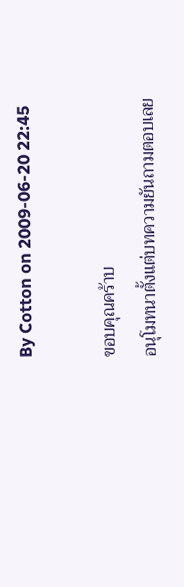By Cotton on 2009-06-20 22:45

ขอบคุณคร้าบ
อนุโมทนาตั้งแต่บทความยันถามตอบเลย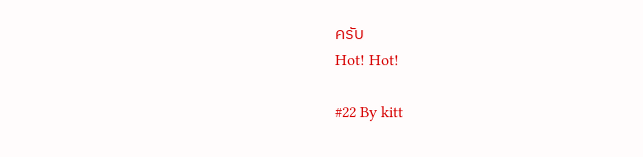ครับ
Hot! Hot!

#22 By kitt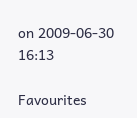on 2009-06-30 16:13

Favourites